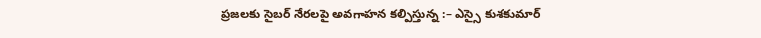ప్రజలకు సైబర్ నేరలపై అవగాహన కల్పిస్తున్న :– ఎస్సై కుశకుమార్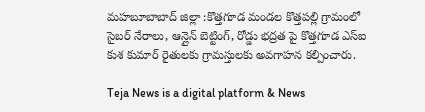మహబూబాబాద్ జిల్లా :కొత్తగూడ మండల కొత్తపల్లి గ్రామంలో సైబర్ నేరాలు, ఆన్లైన్ బెట్టింగ్, రోడ్డు భద్రత పై కొత్తగూడ ఎస్ఐ కుశ కుమార్ రైతులకు గ్రామస్తులకు అవగాహన కల్పించారు.

Teja News is a digital platform & News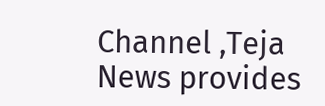Channel ,Teja News provides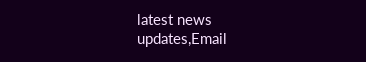latest news updates,Email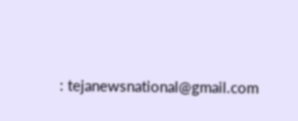: tejanewsnational@gmail.com